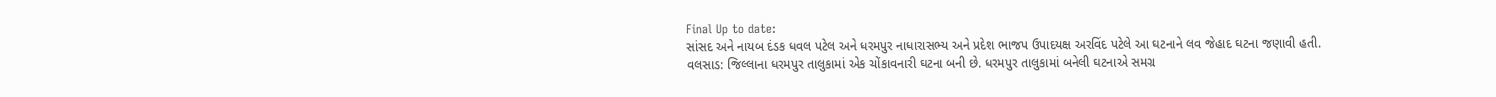Final Up to date:
સાંસદ અને નાયબ દંડક ધવલ પટેલ અને ધરમપુર નાધારાસભ્ય અને પ્રદેશ ભાજપ ઉપાદયક્ષ અરવિંદ પટેલે આ ઘટનાને લવ જેહાદ ઘટના જણાવી હતી.
વલસાડ: જિલ્લાના ધરમપુર તાલુકામાં એક ચોંકાવનારી ઘટના બની છે. ધરમપુર તાલુકામાં બનેલી ઘટનાએ સમગ્ર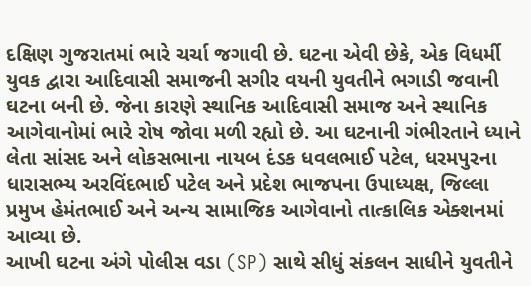દક્ષિણ ગુજરાતમાં ભારે ચર્ચા જગાવી છે. ઘટના એવી છેકે, એક વિધર્મી યુવક દ્વારા આદિવાસી સમાજની સગીર વયની યુવતીને ભગાડી જવાની ઘટના બની છે. જેના કારણે સ્થાનિક આદિવાસી સમાજ અને સ્થાનિક આગેવાનોમાં ભારે રોષ જોવા મળી રહ્યો છે. આ ઘટનાની ગંભીરતાને ધ્યાને લેતા સાંસદ અને લોકસભાના નાયબ દંડક ધવલભાઈ પટેલ, ધરમપુરના ધારાસભ્ય અરવિંદભાઈ પટેલ અને પ્રદેશ ભાજપના ઉપાધ્યક્ષ, જિલ્લા પ્રમુખ હેમંતભાઈ અને અન્ય સામાજિક આગેવાનો તાત્કાલિક એક્શનમાં આવ્યા છે.
આખી ઘટના અંગે પોલીસ વડા (SP) સાથે સીધું સંકલન સાધીને યુવતીને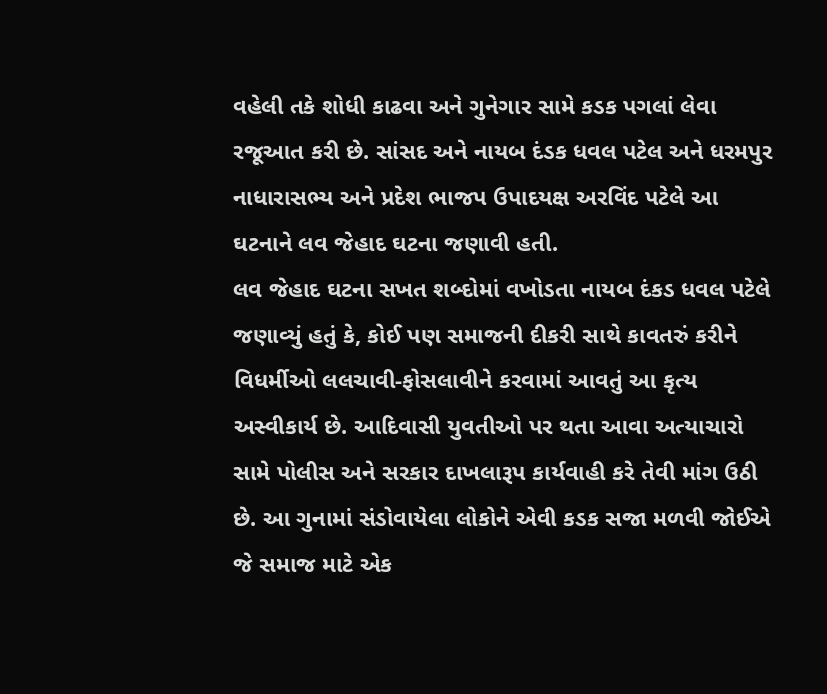વહેલી તકે શોધી કાઢવા અને ગુનેગાર સામે કડક પગલાં લેવા રજૂઆત કરી છે. સાંસદ અને નાયબ દંડક ધવલ પટેલ અને ધરમપુર નાધારાસભ્ય અને પ્રદેશ ભાજપ ઉપાદયક્ષ અરવિંદ પટેલે આ ઘટનાને લવ જેહાદ ઘટના જણાવી હતી.
લવ જેહાદ ઘટના સખત શબ્દોમાં વખોડતા નાયબ દંકડ ધવલ પટેલે જણાવ્યું હતું કે, કોઈ પણ સમાજની દીકરી સાથે કાવતરું કરીને વિધર્મીઓ લલચાવી-ફોસલાવીને કરવામાં આવતું આ કૃત્ય અસ્વીકાર્ય છે. આદિવાસી યુવતીઓ પર થતા આવા અત્યાચારો સામે પોલીસ અને સરકાર દાખલારૂપ કાર્યવાહી કરે તેવી માંગ ઉઠી છે. આ ગુનામાં સંડોવાયેલા લોકોને એવી કડક સજા મળવી જોઈએ જે સમાજ માટે એક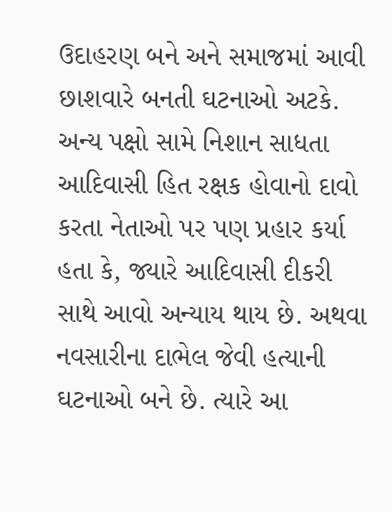ઉદાહરણ બને અને સમાજમાં આવી છાશવારે બનતી ઘટનાઓ અટકે. અન્ય પક્ષો સામે નિશાન સાધતા આદિવાસી હિત રક્ષક હોવાનો દાવો કરતા નેતાઓ પર પણ પ્રહાર કર્યા હતા કે, જ્યારે આદિવાસી દીકરી સાથે આવો અન્યાય થાય છે. અથવા નવસારીના દાભેલ જેવી હત્યાની ઘટનાઓ બને છે. ત્યારે આ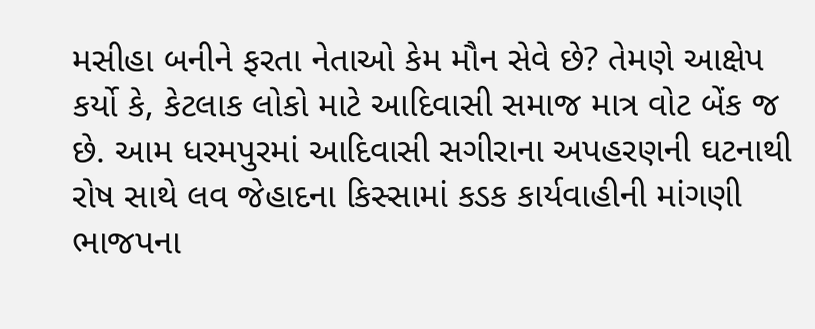મસીહા બનીને ફરતા નેતાઓ કેમ મૌન સેવે છે? તેમણે આક્ષેપ કર્યો કે, કેટલાક લોકો માટે આદિવાસી સમાજ માત્ર વોટ બેંક જ છે. આમ ધરમપુરમાં આદિવાસી સગીરાના અપહરણની ઘટનાથી રોષ સાથે લવ જેહાદના કિસ્સામાં કડક કાર્યવાહીની માંગણી ભાજપના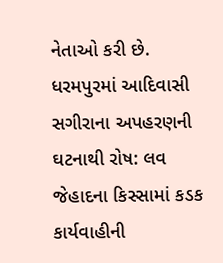નેતાઓ કરી છે.
ધરમપુરમાં આદિવાસી સગીરાના અપહરણની ઘટનાથી રોષ: લવ જેહાદના કિસ્સામાં કડક કાર્યવાહીની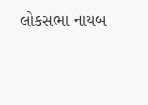લોકસભા નાયબ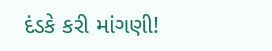દંડકે કરી માંગણી!